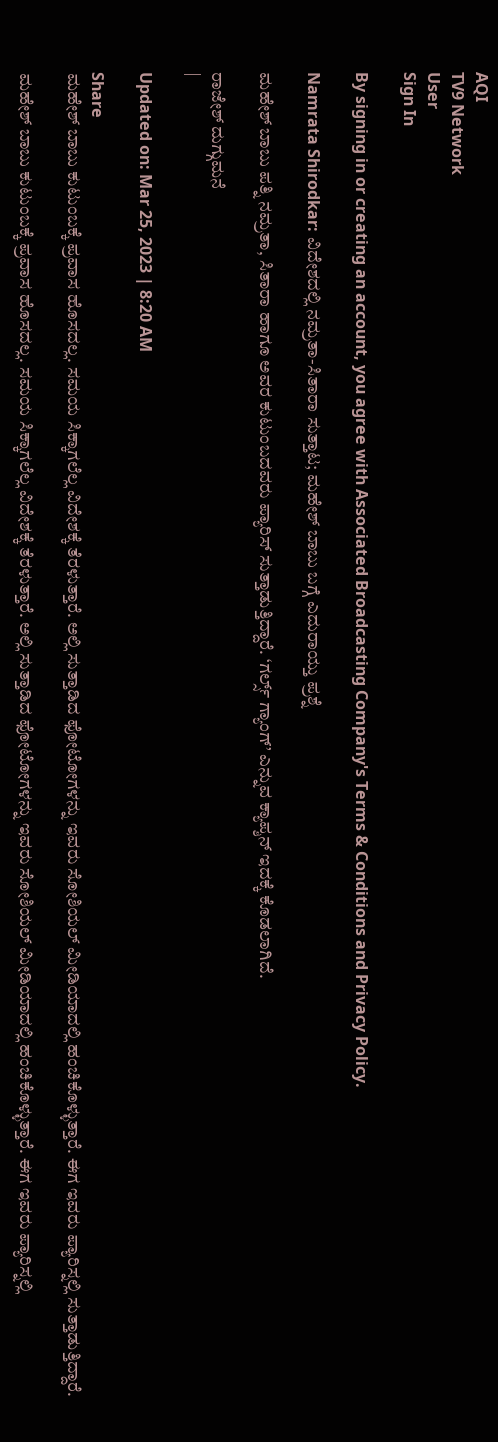AQI
TV9 Network
User
Sign In

By signing in or creating an account, you agree with Associated Broadcasting Company's Terms & Conditions and Privacy Policy.

Namrata Shirodkar: ವಿದೇಶದಲ್ಲಿ ನಮ್ರತಾ-ಸಿತಾರಾ ಸುತ್ತಾಟ; ಮಹೇಶ್ ಬಾಬು ಬಗ್ಗೆ ಎದುರಾಯ್ತು ಪ್ರಶ್ನೆ

ಮಹೇಶ್ ಬಾಬು ಪತ್ನಿ ನಮ್ರತಾ, ಸಿತಾರಾ ಹಾಗೂ ಅವರ ಕುಟುಂಬದವರು ಪ್ಯಾರಿಸ್ ಸುತ್ತಾಡುತ್ತಿದ್ದಾರೆ. ‘ಗರ್ಲ್ಸ್ ಗ್ಯಾಂಗ್’ ಎನ್ನುವ ಕ್ಯಾಪ್ಶನ್ ಇದಕ್ಕೆ ಕೊಡಲಾಗಿದೆ.

ರಾಜೇಶ್ ದುಗ್ಗುಮನೆ
|

Updated on: Mar 25, 2023 | 8:20 AM

Share
ಮಹೇಶ್ ಬಾಬು ಕುಟುಂಬಕ್ಕೆ ಪ್ರವಾಸ ಹೊಸದಲ್ಲ. ಸಮಯ ಸಿಕ್ಕಾಗಲೆಲ್ಲ ವಿದೇಶಕ್ಕೆ ತೆರಳುತ್ತಾರೆ. ಅಲ್ಲಿ ಸುತ್ತಾಡಿದ ಫೋಟೋಗಳನ್ನು ಇವರು ಸೋಶಿಯಲ್ ಮೀಡಿಯಾದಲ್ಲಿ ಹಂಚಿಕೊಳ್ಳುತ್ತಾರೆ. ಈಗ ಇವರು ಪ್ಯಾರಿಸ್ನಲ್ಲಿ ಸುತ್ತಾಡುತ್ತಿದ್ದಾರೆ.

ಮಹೇಶ್ ಬಾಬು ಕುಟುಂಬಕ್ಕೆ ಪ್ರವಾಸ ಹೊಸದಲ್ಲ. ಸಮಯ ಸಿಕ್ಕಾಗಲೆಲ್ಲ ವಿದೇಶಕ್ಕೆ ತೆರಳುತ್ತಾರೆ. ಅಲ್ಲಿ ಸುತ್ತಾಡಿದ ಫೋಟೋಗಳನ್ನು ಇವರು ಸೋಶಿಯಲ್ ಮೀಡಿಯಾದಲ್ಲಿ ಹಂಚಿಕೊಳ್ಳುತ್ತಾರೆ. ಈಗ ಇವರು ಪ್ಯಾರಿಸ್ನಲ್ಲಿ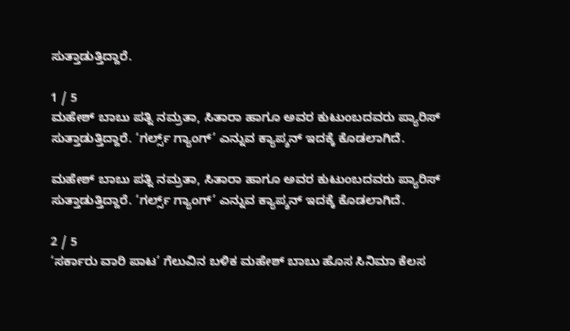ಸುತ್ತಾಡುತ್ತಿದ್ದಾರೆ.

1 / 5
ಮಹೇಶ್ ಬಾಬು ಪತ್ನಿ ನಮ್ರತಾ, ಸಿತಾರಾ ಹಾಗೂ ಅವರ ಕುಟುಂಬದವರು ಪ್ಯಾರಿಸ್ ಸುತ್ತಾಡುತ್ತಿದ್ದಾರೆ. ‘ಗರ್ಲ್ಸ್ ಗ್ಯಾಂಗ್’ ಎನ್ನುವ ಕ್ಯಾಪ್ಶನ್ ಇದಕ್ಕೆ ಕೊಡಲಾಗಿದೆ.

ಮಹೇಶ್ ಬಾಬು ಪತ್ನಿ ನಮ್ರತಾ, ಸಿತಾರಾ ಹಾಗೂ ಅವರ ಕುಟುಂಬದವರು ಪ್ಯಾರಿಸ್ ಸುತ್ತಾಡುತ್ತಿದ್ದಾರೆ. ‘ಗರ್ಲ್ಸ್ ಗ್ಯಾಂಗ್’ ಎನ್ನುವ ಕ್ಯಾಪ್ಶನ್ ಇದಕ್ಕೆ ಕೊಡಲಾಗಿದೆ.

2 / 5
‘ಸರ್ಕಾರು ವಾರಿ ಪಾಟ’ ಗೆಲುವಿನ ಬಳಿಕ ಮಹೇಶ್ ಬಾಬು ಹೊಸ ಸಿನಿಮಾ ಕೆಲಸ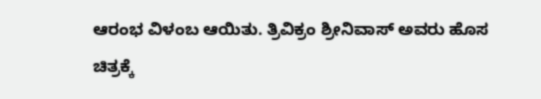ಆರಂಭ ವಿಳಂಬ ಆಯಿತು. ತ್ರಿವಿಕ್ರಂ ಶ್ರೀನಿವಾಸ್ ಅವರು ಹೊಸ ಚಿತ್ರಕ್ಕೆ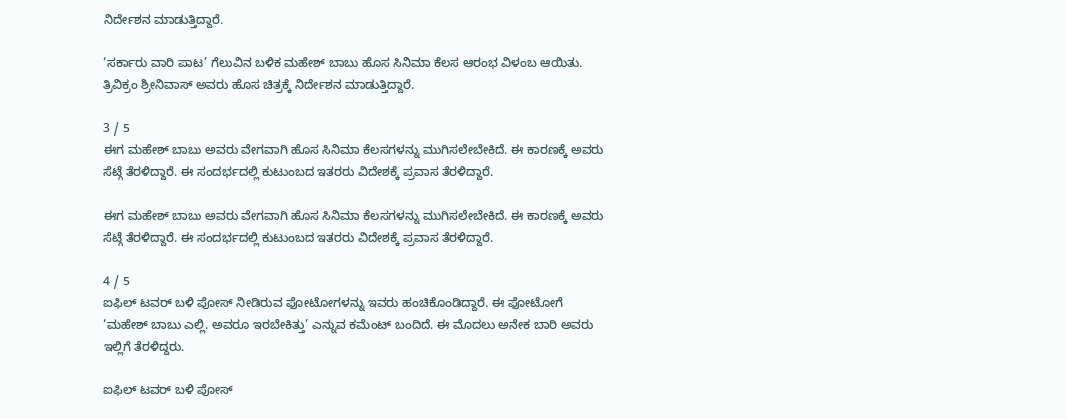ನಿರ್ದೇಶನ ಮಾಡುತ್ತಿದ್ದಾರೆ.

‘ಸರ್ಕಾರು ವಾರಿ ಪಾಟ’ ಗೆಲುವಿನ ಬಳಿಕ ಮಹೇಶ್ ಬಾಬು ಹೊಸ ಸಿನಿಮಾ ಕೆಲಸ ಆರಂಭ ವಿಳಂಬ ಆಯಿತು. ತ್ರಿವಿಕ್ರಂ ಶ್ರೀನಿವಾಸ್ ಅವರು ಹೊಸ ಚಿತ್ರಕ್ಕೆ ನಿರ್ದೇಶನ ಮಾಡುತ್ತಿದ್ದಾರೆ.

3 / 5
ಈಗ ಮಹೇಶ್ ಬಾಬು ಅವರು ವೇಗವಾಗಿ ಹೊಸ ಸಿನಿಮಾ ಕೆಲಸಗಳನ್ನು ಮುಗಿಸಲೇಬೇಕಿದೆ. ಈ ಕಾರಣಕ್ಕೆ ಅವರು ಸೆಟ್ಗೆ ತೆರಳಿದ್ದಾರೆ. ಈ ಸಂದರ್ಭದಲ್ಲಿ ಕುಟುಂಬದ ಇತರರು ವಿದೇಶಕ್ಕೆ ಪ್ರವಾಸ ತೆರಳಿದ್ದಾರೆ.

ಈಗ ಮಹೇಶ್ ಬಾಬು ಅವರು ವೇಗವಾಗಿ ಹೊಸ ಸಿನಿಮಾ ಕೆಲಸಗಳನ್ನು ಮುಗಿಸಲೇಬೇಕಿದೆ. ಈ ಕಾರಣಕ್ಕೆ ಅವರು ಸೆಟ್ಗೆ ತೆರಳಿದ್ದಾರೆ. ಈ ಸಂದರ್ಭದಲ್ಲಿ ಕುಟುಂಬದ ಇತರರು ವಿದೇಶಕ್ಕೆ ಪ್ರವಾಸ ತೆರಳಿದ್ದಾರೆ.

4 / 5
ಐಫಿಲ್ ಟವರ್ ಬಳಿ ಪೋಸ್ ನೀಡಿರುವ ಫೋಟೋಗಳನ್ನು ಇವರು ಹಂಚಿಕೊಂಡಿದ್ದಾರೆ. ಈ ಫೋಟೋಗೆ ‘ಮಹೇಶ್ ಬಾಬು ಎಲ್ಲಿ. ಅವರೂ ಇರಬೇಕಿತ್ತು’ ಎನ್ನುವ ಕಮೆಂಟ್ ಬಂದಿದೆ. ಈ ಮೊದಲು ಅನೇಕ ಬಾರಿ ಅವರು ಇಲ್ಲಿಗೆ ತೆರಳಿದ್ದರು.

ಐಫಿಲ್ ಟವರ್ ಬಳಿ ಪೋಸ್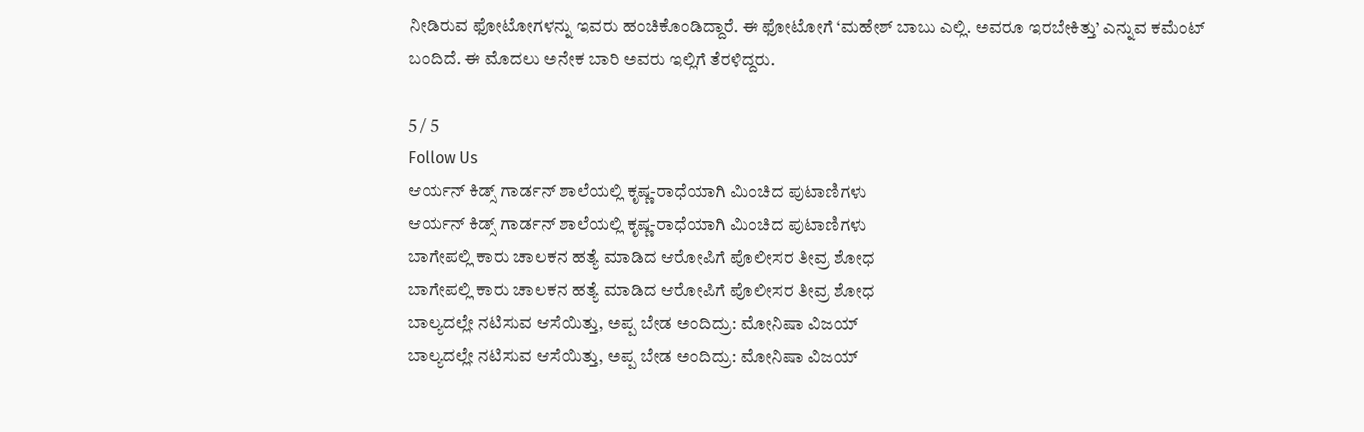ನೀಡಿರುವ ಫೋಟೋಗಳನ್ನು ಇವರು ಹಂಚಿಕೊಂಡಿದ್ದಾರೆ. ಈ ಫೋಟೋಗೆ ‘ಮಹೇಶ್ ಬಾಬು ಎಲ್ಲಿ. ಅವರೂ ಇರಬೇಕಿತ್ತು’ ಎನ್ನುವ ಕಮೆಂಟ್ ಬಂದಿದೆ. ಈ ಮೊದಲು ಅನೇಕ ಬಾರಿ ಅವರು ಇಲ್ಲಿಗೆ ತೆರಳಿದ್ದರು.

5 / 5
Follow Us
ಆರ್ಯನ್ ಕಿಡ್ಸ್ ಗಾರ್ಡನ್ ಶಾಲೆಯಲ್ಲಿ ಕೃಷ್ಣ-ರಾಧೆಯಾಗಿ ಮಿಂಚಿದ ಪುಟಾಣಿಗಳು
ಆರ್ಯನ್ ಕಿಡ್ಸ್ ಗಾರ್ಡನ್ ಶಾಲೆಯಲ್ಲಿ ಕೃಷ್ಣ-ರಾಧೆಯಾಗಿ ಮಿಂಚಿದ ಪುಟಾಣಿಗಳು
ಬಾಗೇಪಲ್ಲಿ ಕಾರು ಚಾಲಕನ ಹತ್ಯೆ ಮಾಡಿದ ಆರೋಪಿಗೆ ಪೊಲೀಸರ ತೀವ್ರ ಶೋಧ
ಬಾಗೇಪಲ್ಲಿ ಕಾರು ಚಾಲಕನ ಹತ್ಯೆ ಮಾಡಿದ ಆರೋಪಿಗೆ ಪೊಲೀಸರ ತೀವ್ರ ಶೋಧ
ಬಾಲ್ಯದಲ್ಲೇ ನಟಿಸುವ ಆಸೆಯಿತ್ತು, ಅಪ್ಪ ಬೇಡ ಅಂದಿದ್ರು: ಮೋನಿಷಾ ವಿಜಯ್
ಬಾಲ್ಯದಲ್ಲೇ ನಟಿಸುವ ಆಸೆಯಿತ್ತು, ಅಪ್ಪ ಬೇಡ ಅಂದಿದ್ರು: ಮೋನಿಷಾ ವಿಜಯ್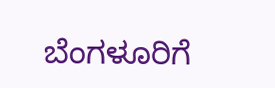ಬೆಂಗಳೂರಿಗೆ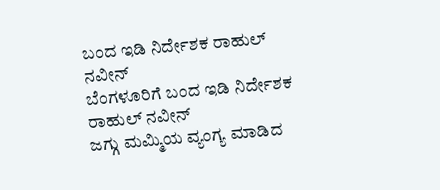ಬಂದ ಇಡಿ ನಿರ್ದೇಶಕ ರಾಹುಲ್ ನವೀನ್
ಬೆಂಗಳೂರಿಗೆ ಬಂದ ಇಡಿ ನಿರ್ದೇಶಕ ರಾಹುಲ್ ನವೀನ್
ಜಗ್ಗು ಮಮ್ಮಿಯ ವ್ಯಂಗ್ಯ ಮಾಡಿದ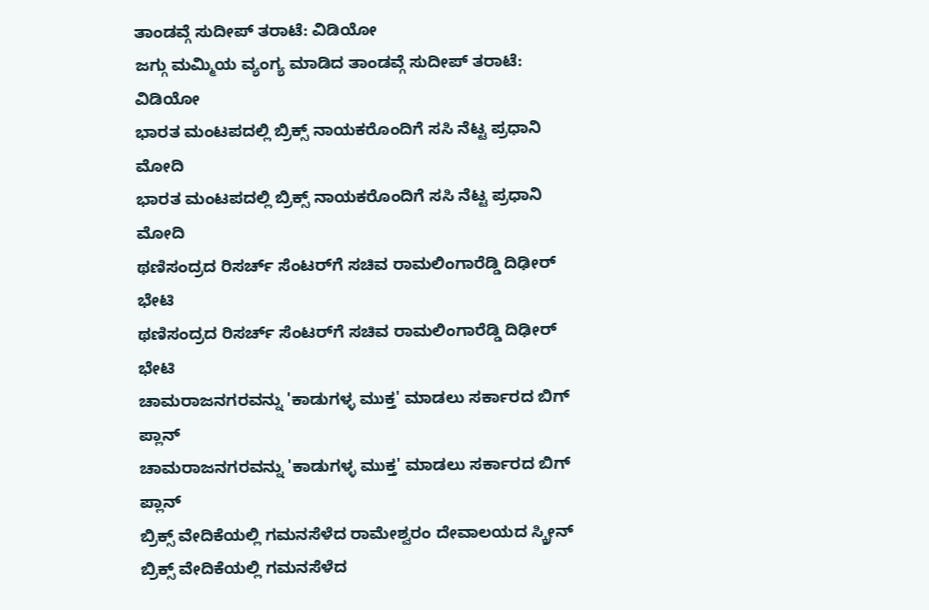ತಾಂಡವ್ಗೆ ಸುದೀಪ್ ತರಾಟೆ: ವಿಡಿಯೋ
ಜಗ್ಗು ಮಮ್ಮಿಯ ವ್ಯಂಗ್ಯ ಮಾಡಿದ ತಾಂಡವ್ಗೆ ಸುದೀಪ್ ತರಾಟೆ: ವಿಡಿಯೋ
ಭಾರತ ಮಂಟಪದಲ್ಲಿ ಬ್ರಿಕ್ಸ್ ನಾಯಕರೊಂದಿಗೆ ಸಸಿ ನೆಟ್ಟ ಪ್ರಧಾನಿ ಮೋದಿ
ಭಾರತ ಮಂಟಪದಲ್ಲಿ ಬ್ರಿಕ್ಸ್ ನಾಯಕರೊಂದಿಗೆ ಸಸಿ ನೆಟ್ಟ ಪ್ರಧಾನಿ ಮೋದಿ
ಥಣಿಸಂದ್ರದ ರಿಸರ್ಚ್ ಸೆಂಟರ್‌ಗೆ ಸಚಿವ ರಾಮಲಿಂಗಾರೆಡ್ಡಿ ದಿಢೀರ್ ಭೇಟಿ
ಥಣಿಸಂದ್ರದ ರಿಸರ್ಚ್ ಸೆಂಟರ್‌ಗೆ ಸಚಿವ ರಾಮಲಿಂಗಾರೆಡ್ಡಿ ದಿಢೀರ್ ಭೇಟಿ
ಚಾಮರಾಜನಗರವನ್ನು 'ಕಾಡುಗಳ್ಳ ಮುಕ್ತ' ಮಾಡಲು ಸರ್ಕಾರದ ಬಿಗ್ ಪ್ಲಾನ್
ಚಾಮರಾಜನಗರವನ್ನು 'ಕಾಡುಗಳ್ಳ ಮುಕ್ತ' ಮಾಡಲು ಸರ್ಕಾರದ ಬಿಗ್ ಪ್ಲಾನ್
ಬ್ರಿಕ್ಸ್ ವೇದಿಕೆಯಲ್ಲಿ ಗಮನಸೆಳೆದ ರಾಮೇಶ್ವರಂ ದೇವಾಲಯದ ಸ್ಕ್ರೀನ್
ಬ್ರಿಕ್ಸ್ ವೇದಿಕೆಯಲ್ಲಿ ಗಮನಸೆಳೆದ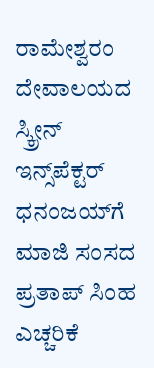ರಾಮೇಶ್ವರಂ ದೇವಾಲಯದ ಸ್ಕ್ರೀನ್
ಇನ್ಸ್‌ಪೆಕ್ಟರ್ ಧನಂಜಯ್‌ಗೆ ಮಾಜಿ ಸಂಸದ ಪ್ರತಾಪ್ ಸಿಂಹ ಎಚ್ಚರಿಕೆ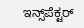ಇನ್ಸ್‌ಪೆಕ್ಟರ್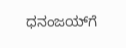ಧನಂಜಯ್‌ಗೆ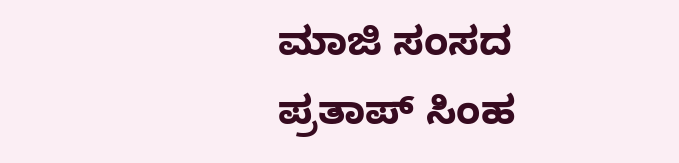ಮಾಜಿ ಸಂಸದ ಪ್ರತಾಪ್ ಸಿಂಹ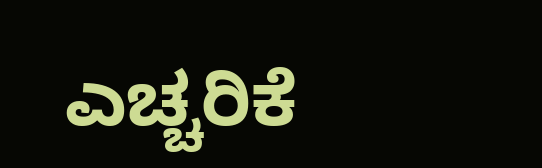ಎಚ್ಚರಿಕೆ